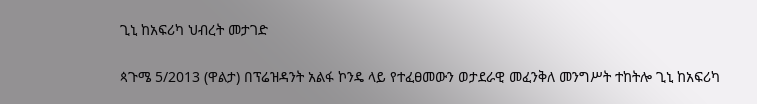ጊኒ ከአፍሪካ ህብረት መታገድ

ጳጉሜ 5/2013 (ዋልታ) በፕሬዝዳንት አልፋ ኮንዴ ላይ የተፈፀመውን ወታደራዊ መፈንቅለ መንግሥት ተከትሎ ጊኒ ከአፍሪካ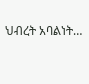ህብረት አባልነት…